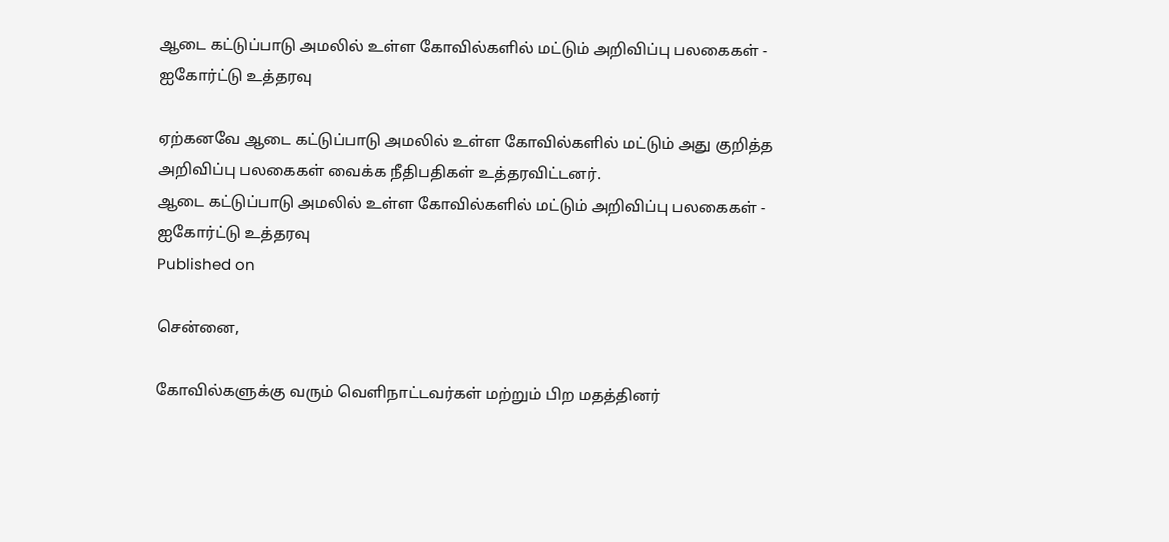ஆடை கட்டுப்பாடு அமலில் உள்ள கோவில்களில் மட்டும் அறிவிப்பு பலகைகள் - ஐகோர்ட்டு உத்தரவு

ஏற்கனவே ஆடை கட்டுப்பாடு அமலில் உள்ள கோவில்களில் மட்டும் அது குறித்த அறிவிப்பு பலகைகள் வைக்க நீதிபதிகள் உத்தரவிட்டனர்.
ஆடை கட்டுப்பாடு அமலில் உள்ள கோவில்களில் மட்டும் அறிவிப்பு பலகைகள் - ஐகோர்ட்டு உத்தரவு
Published on

சென்னை,

கோவில்களுக்கு வரும் வெளிநாட்டவர்கள் மற்றும் பிற மதத்தினர்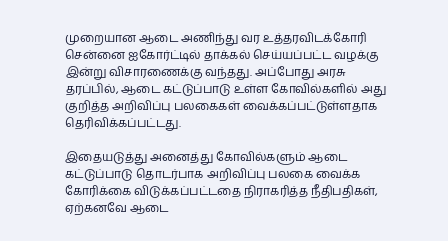முறையான ஆடை அணிந்து வர உத்தரவிடக்கோரி சென்னை ஐகோர்ட்டில் தாக்கல் செய்யப்பட்ட வழக்கு இன்று விசாரணைக்கு வந்தது. அப்போது அரசு தரப்பில், ஆடை கட்டுப்பாடு உள்ள கோவில்களில் அது குறித்த அறிவிப்பு பலகைகள் வைக்கப்பட்டுள்ளதாக தெரிவிக்கப்பட்டது.

இதையடுத்து அனைத்து கோவில்களும் ஆடை கட்டுப்பாடு தொடர்பாக அறிவிப்பு பலகை வைக்க கோரிக்கை விடுக்கப்பட்டதை நிராகரித்த நீதிபதிகள், ஏற்கனவே ஆடை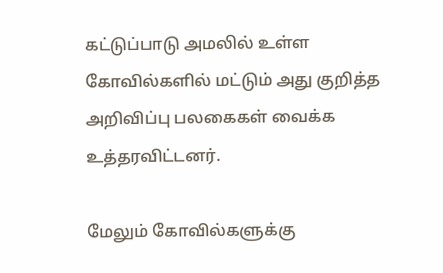கட்டுப்பாடு அமலில் உள்ள கோவில்களில் மட்டும் அது குறித்த அறிவிப்பு பலகைகள் வைக்க உத்தரவிட்டனர்.

மேலும் கோவில்களுக்கு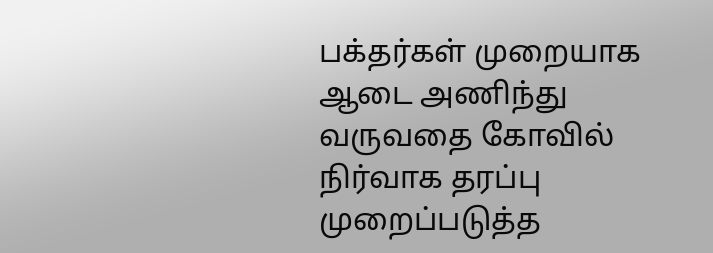பக்தர்கள் முறையாக ஆடை அணிந்து வருவதை கோவில் நிர்வாக தரப்பு முறைப்படுத்த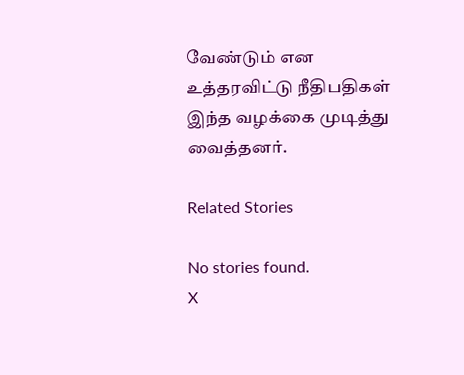வேண்டும் என உத்தரவிட்டு நீதிபதிகள் இந்த வழக்கை முடித்து வைத்தனர்.

Related Stories

No stories found.
X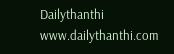Dailythanthi
www.dailythanthi.com